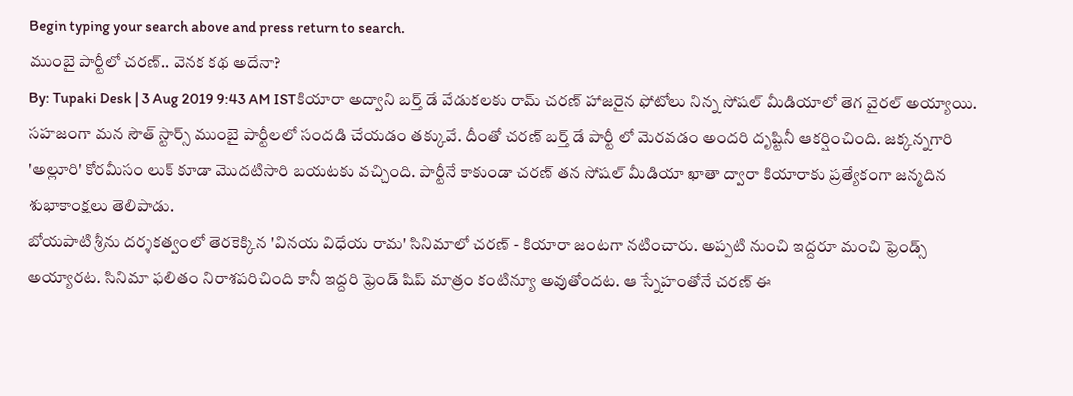Begin typing your search above and press return to search.
ముంబై పార్టీలో చరణ్.. వెనక కథ అదేనా?
By: Tupaki Desk | 3 Aug 2019 9:43 AM ISTకియారా అద్వాని బర్త్ డే వేడుకలకు రామ్ చరణ్ హాజరైన ఫోటోలు నిన్న సోషల్ మీడియాలో తెగ వైరల్ అయ్యాయి. సహజంగా మన సౌత్ స్టార్స్ ముంబై పార్టీలలో సందడి చేయడం తక్కువే. దీంతో చరణ్ బర్త్ డే పార్టీ లో మెరవడం అందరి దృష్టినీ ఆకర్షించింది. జక్కన్నగారి 'అల్లూరి' కోరమీసం లుక్ కూడా మొదటిసారి బయటకు వచ్చింది. పార్టీనే కాకుండా చరణ్ తన సోషల్ మీడియా ఖాతా ద్వారా కియారాకు ప్రత్యేకంగా జన్మదిన శుభాకాంక్షలు తెలిపాడు.
బోయపాటి శ్రీను దర్శకత్వంలో తెరకెక్కిన 'వినయ విధేయ రామ' సినిమాలో చరణ్ - కియారా జంటగా నటించారు. అప్పటి నుంచి ఇద్దరూ మంచి ఫ్రెండ్స్ అయ్యారట. సినిమా ఫలితం నిరాశపరిచింది కానీ ఇద్దరి ఫ్రెండ్ షిప్ మాత్రం కంటిన్యూ అవుతోందట. ఆ స్నేహంతోనే చరణ్ ఈ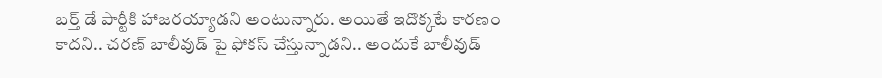బర్త్ డే పార్టీకి హాజరయ్యాడని అంటున్నారు. అయితే ఇదొక్కటే కారణం కాదని.. చరణ్ బాలీవుడ్ పై ఫోకస్ చేస్తున్నాడని.. అందుకే బాలీవుడ్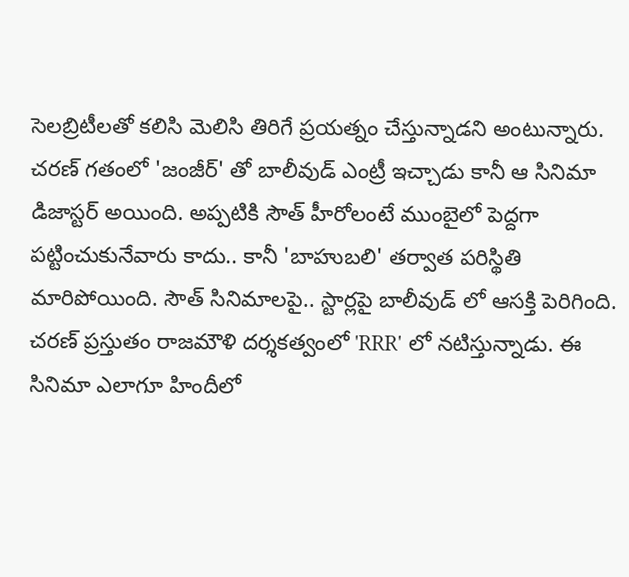సెలబ్రిటీలతో కలిసి మెలిసి తిరిగే ప్రయత్నం చేస్తున్నాడని అంటున్నారు. చరణ్ గతంలో 'జంజీర్' తో బాలీవుడ్ ఎంట్రీ ఇచ్చాడు కానీ ఆ సినిమా డిజాస్టర్ అయింది. అప్పటికి సౌత్ హీరోలంటే ముంబైలో పెద్దగా పట్టించుకునేవారు కాదు.. కానీ 'బాహుబలి' తర్వాత పరిస్థితి మారిపోయింది. సౌత్ సినిమాలపై.. స్టార్లపై బాలీవుడ్ లో ఆసక్తి పెరిగింది.
చరణ్ ప్రస్తుతం రాజమౌళి దర్శకత్వంలో 'RRR' లో నటిస్తున్నాడు. ఈ సినిమా ఎలాగూ హిందీలో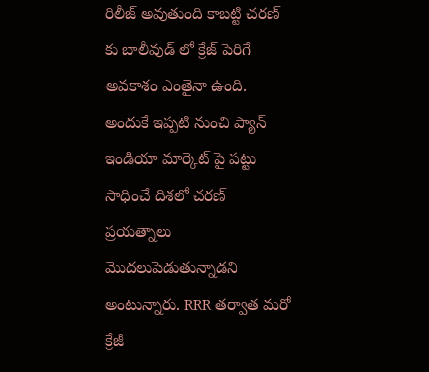రిలీజ్ అవుతుంది కాబట్టి చరణ్ కు బాలీవుడ్ లో క్రేజ్ పెరిగే అవకాశం ఎంతైనా ఉంది. అందుకే ఇప్పటి నుంచి ప్యాన్ ఇండియా మార్కెట్ పై పట్టు సాధించే దిశలో చరణ్ ప్రయత్నాలు మొదలుపెడుతున్నాడని అంటున్నారు. RRR తర్వాత మరో క్రేజీ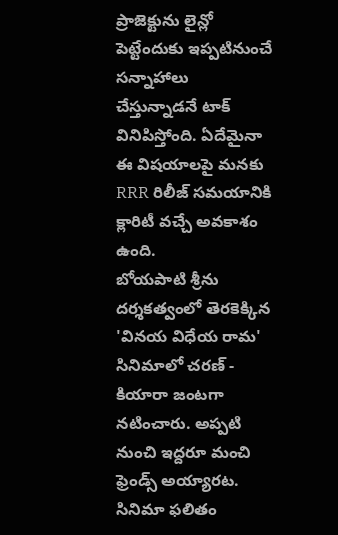ప్రాజెక్టును లైన్లో పెట్టేందుకు ఇప్పటినుంచే సన్నాహాలు చేస్తున్నాడనే టాక్ వినిపిస్తోంది. ఏదేమైనా ఈ విషయాలపై మనకు RRR రిలీజ్ సమయానికి క్లారిటీ వచ్చే అవకాశం ఉంది.
బోయపాటి శ్రీను దర్శకత్వంలో తెరకెక్కిన 'వినయ విధేయ రామ' సినిమాలో చరణ్ - కియారా జంటగా నటించారు. అప్పటి నుంచి ఇద్దరూ మంచి ఫ్రెండ్స్ అయ్యారట. సినిమా ఫలితం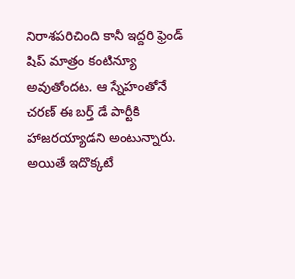నిరాశపరిచింది కానీ ఇద్దరి ఫ్రెండ్ షిప్ మాత్రం కంటిన్యూ అవుతోందట. ఆ స్నేహంతోనే చరణ్ ఈ బర్త్ డే పార్టీకి హాజరయ్యాడని అంటున్నారు. అయితే ఇదొక్కటే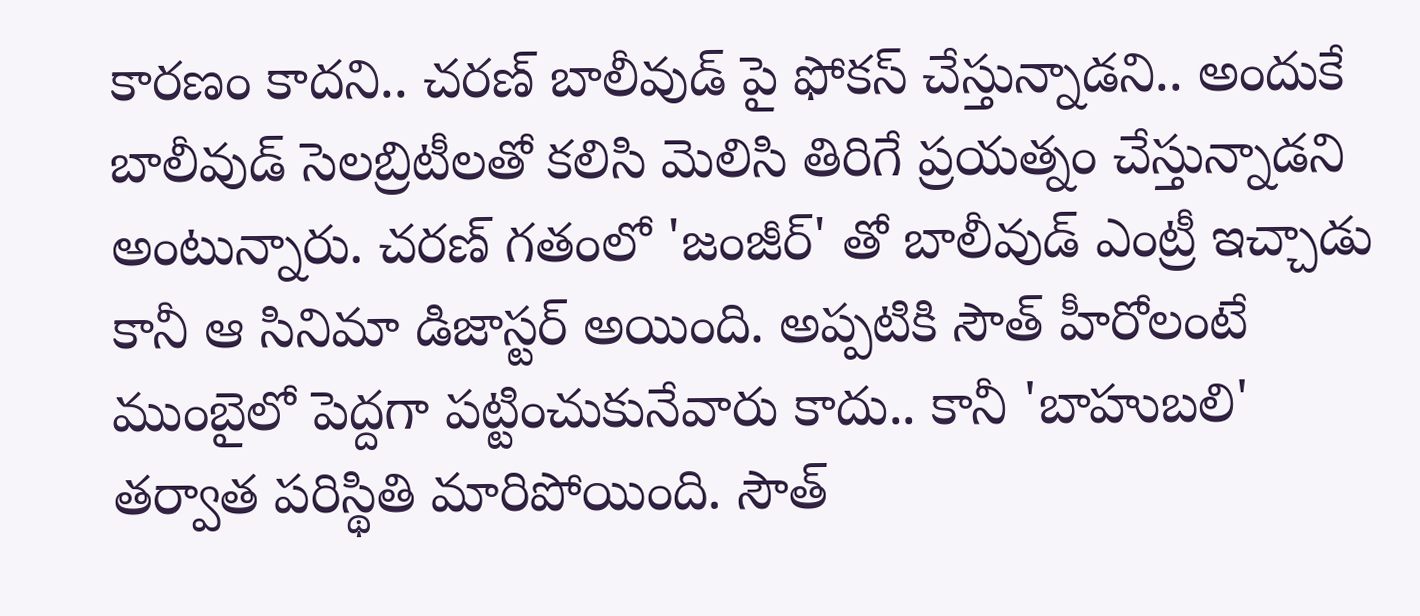కారణం కాదని.. చరణ్ బాలీవుడ్ పై ఫోకస్ చేస్తున్నాడని.. అందుకే బాలీవుడ్ సెలబ్రిటీలతో కలిసి మెలిసి తిరిగే ప్రయత్నం చేస్తున్నాడని అంటున్నారు. చరణ్ గతంలో 'జంజీర్' తో బాలీవుడ్ ఎంట్రీ ఇచ్చాడు కానీ ఆ సినిమా డిజాస్టర్ అయింది. అప్పటికి సౌత్ హీరోలంటే ముంబైలో పెద్దగా పట్టించుకునేవారు కాదు.. కానీ 'బాహుబలి' తర్వాత పరిస్థితి మారిపోయింది. సౌత్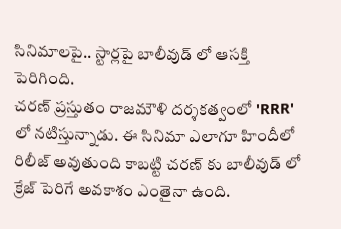సినిమాలపై.. స్టార్లపై బాలీవుడ్ లో ఆసక్తి పెరిగింది.
చరణ్ ప్రస్తుతం రాజమౌళి దర్శకత్వంలో 'RRR' లో నటిస్తున్నాడు. ఈ సినిమా ఎలాగూ హిందీలో రిలీజ్ అవుతుంది కాబట్టి చరణ్ కు బాలీవుడ్ లో క్రేజ్ పెరిగే అవకాశం ఎంతైనా ఉంది.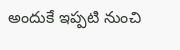అందుకే ఇప్పటి నుంచి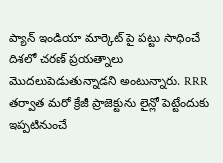ప్యాన్ ఇండియా మార్కెట్ పై పట్టు సాధించే దిశలో చరణ్ ప్రయత్నాలు మొదలుపెడుతున్నాడని అంటున్నారు. RRR తర్వాత మరో క్రేజీ ప్రాజెక్టును లైన్లో పెట్టేందుకు ఇప్పటినుంచే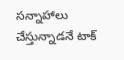సన్నాహాలు చేస్తున్నాడనే టాక్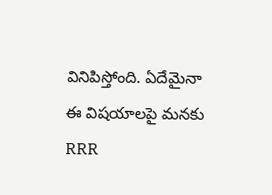వినిపిస్తోంది. ఏదేమైనా ఈ విషయాలపై మనకు RRR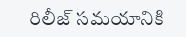రిలీజ్ సమయానికి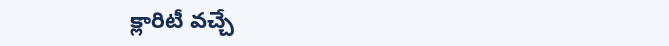క్లారిటీ వచ్చే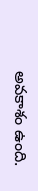అవకాశం ఉంది.